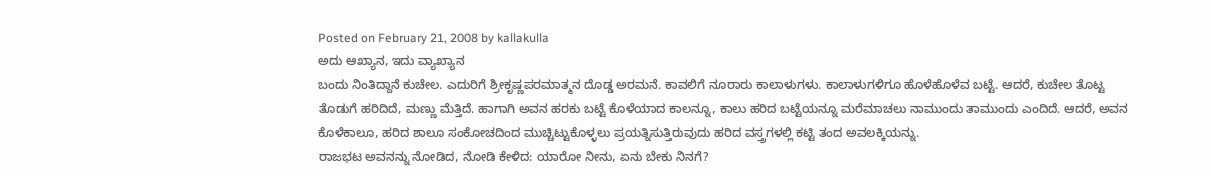Posted on February 21, 2008 by kallakulla
ಅದು ಆಖ್ಯಾನ, ಇದು ವ್ಯಾಖ್ಯಾನ
ಬಂದು ನಿಂತಿದ್ದಾನೆ ಕುಚೇಲ. ಎದುರಿಗೆ ಶ್ರೀಕೃಷ್ಣಪರಮಾತ್ಮನ ದೊಡ್ಡ ಅರಮನೆ. ಕಾವಲಿಗೆ ನೂರಾರು ಕಾಲಾಳುಗಳು. ಕಾಲಾಳುಗಳಿಗೂ ಹೊಳೆಹೊಳೆವ ಬಟ್ಟೆ. ಆದರೆ, ಕುಚೇಲ ತೊಟ್ಟ ತೊಡುಗೆ ಹರಿದಿದೆ, ಮಣ್ಣು ಮೆತ್ತಿದೆ. ಹಾಗಾಗಿ ಅವನ ಹರಕು ಬಟ್ಟೆ ಕೊಳೆಯಾದ ಕಾಲನ್ನೂ, ಕಾಲು ಹರಿದ ಬಟ್ಟೆಯನ್ನೂ ಮರೆಮಾಚಲು ನಾಮುಂದು ತಾಮುಂದು ಎಂದಿದೆ. ಆದರೆ, ಅವನ ಕೊಳೆಕಾಲೂ, ಹರಿದ ಶಾಲೂ ಸಂಕೋಚದಿಂದ ಮುಚ್ಚಿಟ್ಟುಕೊಳ್ಳಲು ಪ್ರಯತ್ನಿಸುತ್ತಿರುವುದು ಹರಿದ ವಸ್ತ್ರಗಳಲ್ಲಿ ಕಟ್ಟಿ ತಂದ ಅವಲಕ್ಕಿಯನ್ನು.
ರಾಜಭಟ ಅವನನ್ನು ನೋಡಿದ, ನೋಡಿ ಕೇಳಿದ: ಯಾರೋ ನೀನು, ಏನು ಬೇಕು ನಿನಗೆ?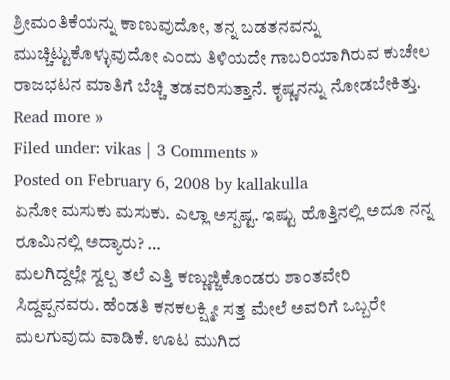ಶ್ರೀಮಂತಿಕೆಯನ್ನು ಕಾಣುವುದೋ, ತನ್ನ ಬಡತನವನ್ನು ಮುಚ್ಚಿಟ್ಟುಕೊಳ್ಳುವುದೋ ಎಂದು ತಿಳಿಯದೇ ಗಾಬರಿಯಾಗಿರುವ ಕುಚೇಲ ರಾಜಭಟನ ಮಾತಿಗೆ ಬೆಚ್ಚಿ ತಡವರಿಸುತ್ತಾನೆ. ಕೃಷ್ಣನನ್ನು ನೋಡಬೇಕಿತ್ತು.
Read more »
Filed under: vikas | 3 Comments »
Posted on February 6, 2008 by kallakulla
ಏನೋ ಮಸುಕು ಮಸುಕು. ಎಲ್ಲಾ ಅಸ್ಪಷ್ಟ. ಇಷ್ಟು ಹೊತ್ತಿನಲ್ಲಿ ಅದೂ ನನ್ನ ರೂಮಿನಲ್ಲಿ ಅದ್ಯಾರು? …
ಮಲಗಿದ್ದಲ್ಲೇ ಸ್ವಲ್ಪ ತಲೆ ಎತ್ತಿ ಕಣ್ಣುಜ್ಜಿಕೊಂಡರು ಶಾಂತವೇರಿ ಸಿದ್ದಪ್ಪನವರು. ಹೆಂಡತಿ ಕನಕಲಕ್ಷ್ಮೀ ಸತ್ತ ಮೇಲೆ ಅವರಿಗೆ ಒಬ್ಬರೇ ಮಲಗುವುದು ವಾಡಿಕೆ. ಊಟ ಮುಗಿದ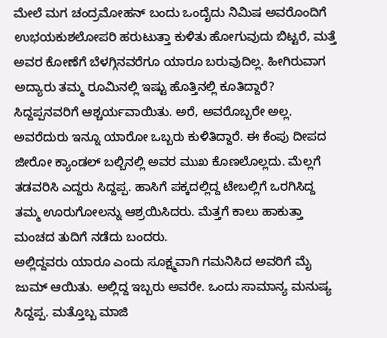ಮೇಲೆ ಮಗ ಚಂದ್ರಮೋಹನ್ ಬಂದು ಒಂದೈದು ನಿಮಿಷ ಅವರೊಂದಿಗೆ ಉಭಯಕುಶಲೋಪರಿ ಹರುಟುತ್ತಾ ಕುಳಿತು ಹೋಗುವುದು ಬಿಟ್ಟರೆ, ಮತ್ತೆ ಅವರ ಕೋಣೆಗೆ ಬೆಳಗ್ಗಿನವರೆಗೂ ಯಾರೂ ಬರುವುದಿಲ್ಲ. ಹೀಗಿರುವಾಗ ಅದ್ಯಾರು ತಮ್ಮ ರೂಮಿನಲ್ಲಿ ಇಷ್ಟು ಹೊತ್ತಿನಲ್ಲಿ ಕೂತಿದ್ದಾರೆ? ಸಿದ್ದಪ್ಪನವರಿಗೆ ಆಶ್ಚರ್ಯವಾಯಿತು. ಅರೆ, ಅವರೊಬ್ಬರೇ ಅಲ್ಲ. ಅವರೆದುರು ಇನ್ನೂ ಯಾರೋ ಒಬ್ಬರು ಕುಳಿತಿದ್ದಾರೆ. ಈ ಕೆಂಪು ದೀಪದ ಜೀರೋ ಕ್ಯಾಂಡಲ್ ಬಲ್ಬಿನಲ್ಲಿ ಅವರ ಮುಖ ಕೊಣಲೊಲ್ಲದು. ಮೆಲ್ಲಗೆ ತಡವರಿಸಿ ಎದ್ದರು ಸಿದ್ದಪ್ಪ. ಹಾಸಿಗೆ ಪಕ್ಕದಲ್ಲಿದ್ದ ಟೇಬಲ್ಲಿಗೆ ಒರಗಿಸಿದ್ದ ತಮ್ಮ ಊರುಗೋಲನ್ನು ಆಶ್ರಯಿಸಿದರು. ಮೆತ್ತಗೆ ಕಾಲು ಹಾಕುತ್ತಾ ಮಂಚದ ತುದಿಗೆ ನಡೆದು ಬಂದರು.
ಅಲ್ಲಿದ್ದವರು ಯಾರೂ ಎಂದು ಸೂಕ್ಷ್ಮವಾಗಿ ಗಮನಿಸಿದ ಅವರಿಗೆ ಮೈ ಜುಮ್ ಆಯಿತು. ಅಲ್ಲಿದ್ದ ಇಬ್ಬರು ಅವರೇ. ಒಂದು ಸಾಮಾನ್ಯ ಮನುಷ್ಯ ಸಿದ್ದಪ್ಪ. ಮತ್ತೊಬ್ಬ ಮಾಜಿ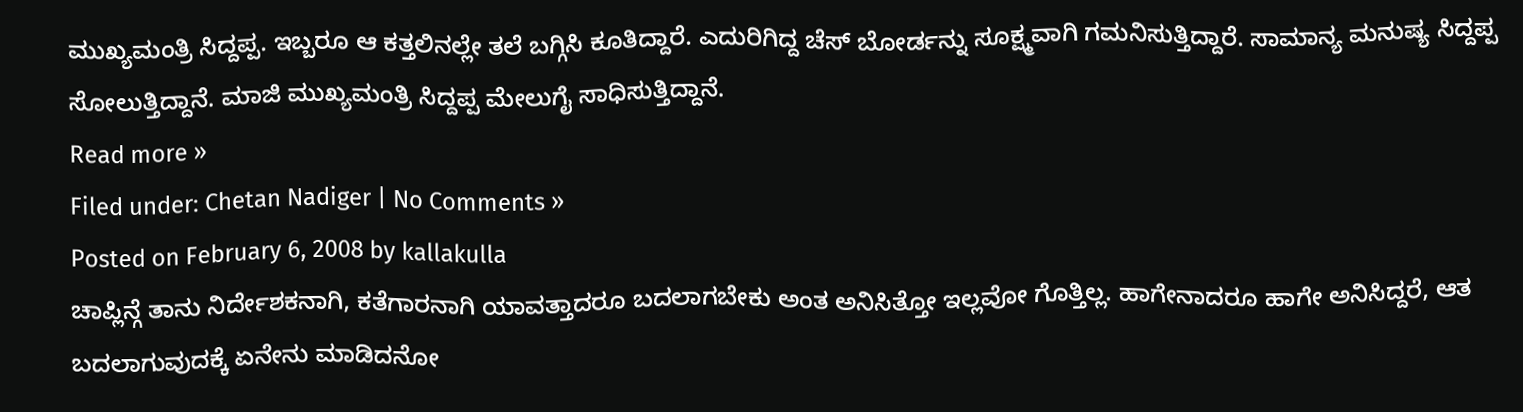ಮುಖ್ಯಮಂತ್ರಿ ಸಿದ್ದಪ್ಪ. ಇಬ್ಬರೂ ಆ ಕತ್ತಲಿನಲ್ಲೇ ತಲೆ ಬಗ್ಗಿಸಿ ಕೂತಿದ್ದಾರೆ. ಎದುರಿಗಿದ್ದ ಚೆಸ್ ಬೋರ್ಡನ್ನು ಸೂಕ್ಷ್ಮವಾಗಿ ಗಮನಿಸುತ್ತಿದ್ದಾರೆ. ಸಾಮಾನ್ಯ ಮನುಷ್ಯ ಸಿದ್ದಪ್ಪ ಸೋಲುತ್ತಿದ್ದಾನೆ. ಮಾಜಿ ಮುಖ್ಯಮಂತ್ರಿ ಸಿದ್ದಪ್ಪ ಮೇಲುಗೈ ಸಾಧಿಸುತ್ತಿದ್ದಾನೆ.
Read more »
Filed under: Chetan Nadiger | No Comments »
Posted on February 6, 2008 by kallakulla
ಚಾಪ್ಲಿನ್ಗೆ ತಾನು ನಿರ್ದೇಶಕನಾಗಿ, ಕತೆಗಾರನಾಗಿ ಯಾವತ್ತಾದರೂ ಬದಲಾಗಬೇಕು ಅಂತ ಅನಿಸಿತ್ತೋ ಇಲ್ಲವೋ ಗೊತ್ತಿಲ್ಲ. ಹಾಗೇನಾದರೂ ಹಾಗೇ ಅನಿಸಿದ್ದರೆ, ಆತ ಬದಲಾಗುವುದಕ್ಕೆ ಏನೇನು ಮಾಡಿದನೋ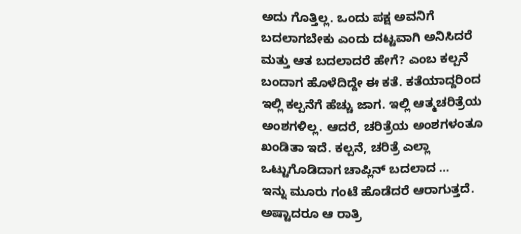ಅದು ಗೊತ್ತಿಲ್ಲ. ಒಂದು ಪಕ್ಷ ಅವನಿಗೆ ಬದಲಾಗಬೇಕು ಎಂದು ದಟ್ಟವಾಗಿ ಅನಿಸಿದರೆ ಮತ್ತು ಆತ ಬದಲಾದರೆ ಹೇಗೆ? ಎಂಬ ಕಲ್ಪನೆ ಬಂದಾಗ ಹೊಳೆದಿದ್ದೇ ಈ ಕತೆ. ಕತೆಯಾದ್ದರಿಂದ ಇಲ್ಲಿ ಕಲ್ಪನೆಗೆ ಹೆಚ್ಚು ಜಾಗ. ಇಲ್ಲಿ ಆತ್ಮಚರಿತ್ರೆಯ ಅಂಶಗಳಿಲ್ಲ. ಆದರೆ, ಚರಿತ್ರೆಯ ಅಂಶಗಳಂತೂ ಖಂಡಿತಾ ಇದೆ. ಕಲ್ಪನೆ, ಚರಿತ್ರೆ ಎಲ್ಲಾ ಒಟ್ಟುಗೊಡಿದಾಗ ಚಾಪ್ಲಿನ್ ಬದಲಾದ …
ಇನ್ನು ಮೂರು ಗಂಟೆ ಹೊಡೆದರೆ ಆರಾಗುತ್ತದೆ. ಅಷ್ಟಾದರೂ ಆ ರಾತ್ರಿ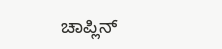ಚಾಪ್ಲಿನ್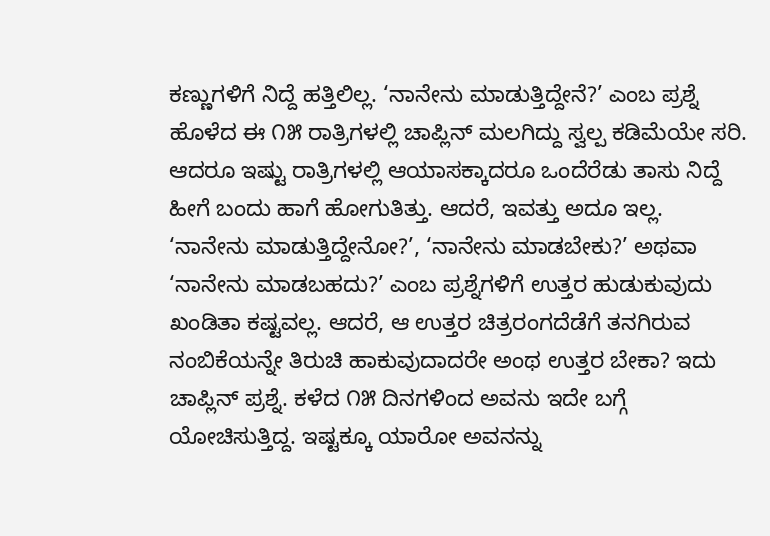ಕಣ್ಣುಗಳಿಗೆ ನಿದ್ದೆ ಹತ್ತಿಲಿಲ್ಲ. ‘ನಾನೇನು ಮಾಡುತ್ತಿದ್ದೇನೆ?’ ಎಂಬ ಪ್ರಶ್ನೆ ಹೊಳೆದ ಈ ೧೫ ರಾತ್ರಿಗಳಲ್ಲಿ ಚಾಪ್ಲಿನ್ ಮಲಗಿದ್ದು ಸ್ವಲ್ಪ ಕಡಿಮೆಯೇ ಸರಿ. ಆದರೂ ಇಷ್ಟು ರಾತ್ರಿಗಳಲ್ಲಿ ಆಯಾಸಕ್ಕಾದರೂ ಒಂದೆರೆಡು ತಾಸು ನಿದ್ದೆ ಹೀಗೆ ಬಂದು ಹಾಗೆ ಹೋಗುತಿತ್ತು. ಆದರೆ, ಇವತ್ತು ಅದೂ ಇಲ್ಲ.
‘ನಾನೇನು ಮಾಡುತ್ತಿದ್ದೇನೋ?’, ‘ನಾನೇನು ಮಾಡಬೇಕು?’ ಅಥವಾ ‘ನಾನೇನು ಮಾಡಬಹದು?’ ಎಂಬ ಪ್ರಶ್ನೆಗಳಿಗೆ ಉತ್ತರ ಹುಡುಕುವುದು ಖಂಡಿತಾ ಕಷ್ಟವಲ್ಲ. ಆದರೆ, ಆ ಉತ್ತರ ಚಿತ್ರರಂಗದೆಡೆಗೆ ತನಗಿರುವ ನಂಬಿಕೆಯನ್ನೇ ತಿರುಚಿ ಹಾಕುವುದಾದರೇ ಅಂಥ ಉತ್ತರ ಬೇಕಾ? ಇದು ಚಾಪ್ಲಿನ್ ಪ್ರಶ್ನೆ. ಕಳೆದ ೧೫ ದಿನಗಳಿಂದ ಅವನು ಇದೇ ಬಗ್ಗೆ ಯೋಚಿಸುತ್ತಿದ್ದ. ಇಷ್ಟಕ್ಕೂ ಯಾರೋ ಅವನನ್ನು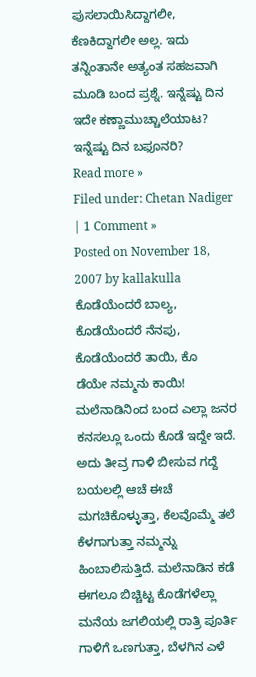ಪುಸಲಾಯಿಸಿದ್ದಾಗಲೀ, ಕೆಣಕಿದ್ದಾಗಲೀ ಅಲ್ಲ. ಇದು ತನ್ನಿಂತಾನೇ ಅತ್ಯಂತ ಸಹಜವಾಗಿ ಮೂಡಿ ಬಂದ ಪ್ರಶ್ನೆ. ಇನ್ನೆಷ್ಟು ದಿನ ಇದೇ ಕಣ್ಣಾಮುಚ್ಚಾಲೆಯಾಟ? ಇನ್ನೆಷ್ಟು ದಿನ ಬಫೂನರಿ?
Read more »
Filed under: Chetan Nadiger | 1 Comment »
Posted on November 18, 2007 by kallakulla
ಕೊಡೆಯೆಂದರೆ ಬಾಲ್ಯ, ಕೊಡೆಯೆಂದರೆ ನೆನಪು, ಕೊಡೆಯೆಂದರೆ ತಾಯಿ, ಕೊ
ಡೆಯೇ ನಮ್ಮನು ಕಾಯಿ! ಮಲೆನಾಡಿನಿಂದ ಬಂದ ಎಲ್ಲಾ ಜನರ ಕನಸಲ್ಲೂ ಒಂದು ಕೊಡೆ ಇದ್ದೇ ಇದೆ. ಅದು ತೀವ್ರ ಗಾಳಿ ಬೀಸುವ ಗದ್ದೆ ಬಯಲಲ್ಲಿ ಆಚೆ ಈಚೆ ಮಗಚಿಕೊಳ್ಳುತ್ತಾ, ಕೆಲವೊಮ್ಮೆ ತಲೆ ಕೆಳಗಾಗುತ್ತಾ ನಮ್ಮನ್ನು ಹಿಂಬಾಲಿಸುತ್ತಿದೆ. ಮಲೆನಾಡಿನ ಕಡೆ ಈಗಲೂ ಬಿಚ್ಚಿಟ್ಟ ಕೊಡೆಗಳೆಲ್ಲಾ ಮನೆಯ ಜಗಲಿಯಲ್ಲಿ ರಾತ್ರಿ ಪೂರ್ತಿ ಗಾಳಿಗೆ ಒಣಗುತ್ತಾ, ಬೆಳಗಿನ ಎಳೆ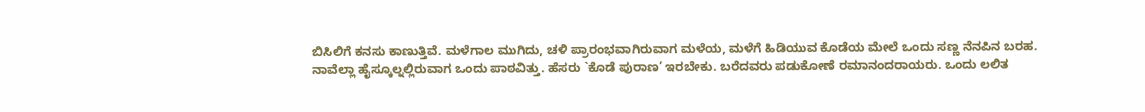ಬಿಸಿಲಿಗೆ ಕನಸು ಕಾಣುತ್ತಿವೆ. ಮಳೆಗಾಲ ಮುಗಿದು, ಚಳಿ ಪ್ರಾರಂಭವಾಗಿರುವಾಗ ಮಳೆಯ, ಮಳೆಗೆ ಹಿಡಿಯುವ ಕೊಡೆಯ ಮೇಲೆ ಒಂದು ಸಣ್ಣ ನೆನಪಿನ ಬರಹ.
ನಾವೆಲ್ಲಾ ಹೈಸ್ಕೂಲ್ನಲ್ಲಿರುವಾಗ ಒಂದು ಪಾಠವಿತ್ತು. ಹೆಸರು `ಕೊಡೆ ಪುರಾಣ’ ಇರಬೇಕು. ಬರೆದವರು ಪಡುಕೋಣೆ ರಮಾನಂದರಾಯರು. ಒಂದು ಲಲಿತ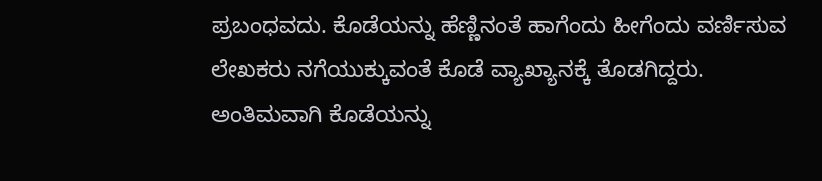ಪ್ರಬಂಧವದು. ಕೊಡೆಯನ್ನು ಹೆಣ್ಣಿನಂತೆ ಹಾಗೆಂದು ಹೀಗೆಂದು ವರ್ಣಿಸುವ ಲೇಖಕರು ನಗೆಯುಕ್ಕುವಂತೆ ಕೊಡೆ ವ್ಯಾಖ್ಯಾನಕ್ಕೆ ತೊಡಗಿದ್ದರು. ಅಂತಿಮವಾಗಿ ಕೊಡೆಯನ್ನು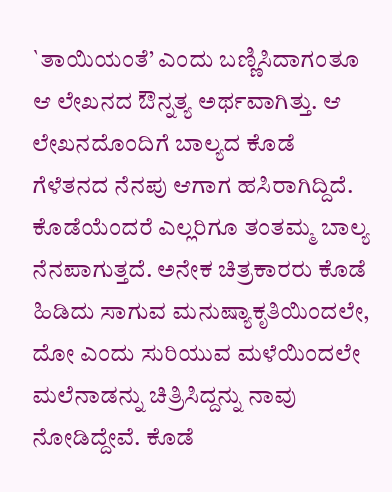`ತಾಯಿಯಂತೆ’ ಎಂದು ಬಣ್ಣಿಸಿದಾಗಂತೂ ಆ ಲೇಖನದ ಔನ್ನತ್ಯ ಅರ್ಥವಾಗಿತ್ತು. ಆ ಲೇಖನದೊಂದಿಗೆ ಬಾಲ್ಯದ ಕೊಡೆ ಗೆಳೆತನದ ನೆನಪು ಆಗಾಗ ಹಸಿರಾಗಿದ್ದಿದೆ. ಕೊಡೆಯೆಂದರೆ ಎಲ್ಲರಿಗೂ ತಂತಮ್ಮ ಬಾಲ್ಯ ನೆನಪಾಗುತ್ತದೆ. ಅನೇಕ ಚಿತ್ರಕಾರರು ಕೊಡೆ ಹಿಡಿದು ಸಾಗುವ ಮನುಷ್ಯಾಕೃತಿಯಿಂದಲೇ, ದೋ ಎಂದು ಸುರಿಯುವ ಮಳೆಯಿಂದಲೇ ಮಲೆನಾಡನ್ನು ಚಿತ್ರಿಸಿದ್ದನ್ನು ನಾವು ನೋಡಿದ್ದೇವೆ. ಕೊಡೆ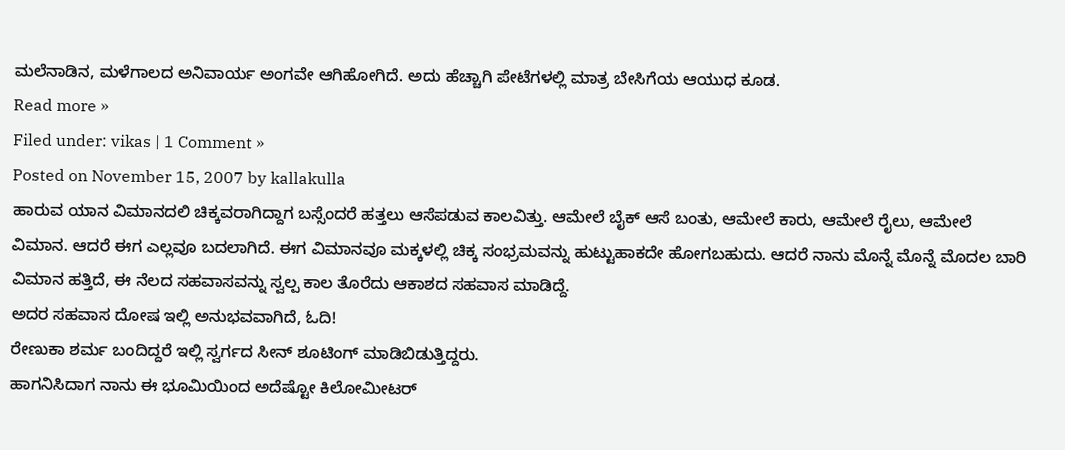ಮಲೆನಾಡಿನ, ಮಳೆಗಾಲದ ಅನಿವಾರ್ಯ ಅಂಗವೇ ಆಗಿಹೋಗಿದೆ. ಅದು ಹೆಚ್ಚಾಗಿ ಪೇಟೆಗಳಲ್ಲಿ ಮಾತ್ರ ಬೇಸಿಗೆಯ ಆಯುಧ ಕೂಡ.
Read more »
Filed under: vikas | 1 Comment »
Posted on November 15, 2007 by kallakulla
ಹಾರುವ ಯಾನ ವಿಮಾನದಲಿ ಚಿಕ್ಕವರಾಗಿದ್ದಾಗ ಬಸ್ಸೆಂದರೆ ಹತ್ತಲು ಆಸೆಪಡುವ ಕಾಲವಿತ್ತು. ಆಮೇಲೆ ಬೈಕ್ ಆಸೆ ಬಂತು, ಆಮೇಲೆ ಕಾರು, ಆಮೇಲೆ ರೈಲು, ಆಮೇಲೆ ವಿಮಾನ. ಆದರೆ ಈಗ ಎಲ್ಲವೂ ಬದಲಾಗಿದೆ. ಈಗ ವಿಮಾನವೂ ಮಕ್ಕಳಲ್ಲಿ ಚಿಕ್ಕ ಸಂಭ್ರಮವನ್ನು ಹುಟ್ಟುಹಾಕದೇ ಹೋಗಬಹುದು. ಆದರೆ ನಾನು ಮೊನ್ನೆ ಮೊನ್ನೆ ಮೊದಲ ಬಾರಿ ವಿಮಾನ ಹತ್ತಿದೆ, ಈ ನೆಲದ ಸಹವಾಸವನ್ನು ಸ್ವಲ್ಪ ಕಾಲ ತೊರೆದು ಆಕಾಶದ ಸಹವಾಸ ಮಾಡಿದ್ದೆ.
ಅದರ ಸಹವಾಸ ದೋಷ ಇಲ್ಲಿ ಅನುಭವವಾಗಿದೆ, ಓದಿ!
ರೇಣುಕಾ ಶರ್ಮ ಬಂದಿದ್ದರೆ ಇಲ್ಲಿ ಸ್ವರ್ಗದ ಸೀನ್ ಶೂಟಿಂಗ್ ಮಾಡಿಬಿಡುತ್ತಿದ್ದರು.
ಹಾಗನಿಸಿದಾಗ ನಾನು ಈ ಭೂಮಿಯಿಂದ ಅದೆಷ್ಟೋ ಕಿಲೋಮೀಟರ್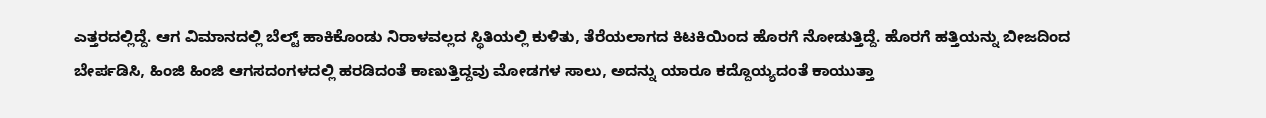ಎತ್ತರದಲ್ಲಿದ್ದೆ. ಆಗ ವಿಮಾನದಲ್ಲಿ ಬೆಲ್ಟ್ ಹಾಕಿಕೊಂಡು ನಿರಾಳವಲ್ಲದ ಸ್ಥಿತಿಯಲ್ಲಿ ಕುಳಿತು, ತೆರೆಯಲಾಗದ ಕಿಟಕಿಯಿಂದ ಹೊರಗೆ ನೋಡುತ್ತಿದ್ದೆ. ಹೊರಗೆ ಹತ್ತಿಯನ್ನು ಬೀಜದಿಂದ ಬೇರ್ಪಡಿಸಿ, ಹಿಂಜಿ ಹಿಂಜಿ ಆಗಸದಂಗಳದಲ್ಲಿ ಹರಡಿದಂತೆ ಕಾಣುತ್ತಿದ್ದವು ಮೋಡಗಳ ಸಾಲು, ಅದನ್ನು ಯಾರೂ ಕದ್ದೊಯ್ಯದಂತೆ ಕಾಯುತ್ತಾ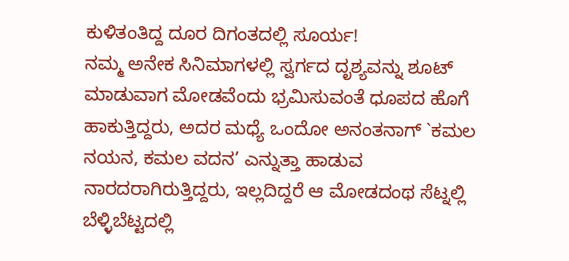ಕುಳಿತಂತಿದ್ದ ದೂರ ದಿಗಂತದಲ್ಲಿ ಸೂರ್ಯ!
ನಮ್ಮ ಅನೇಕ ಸಿನಿಮಾಗಳಲ್ಲಿ ಸ್ವರ್ಗದ ದೃಶ್ಯವನ್ನು ಶೂಟ್ ಮಾಡುವಾಗ ಮೋಡವೆಂದು ಭ್ರಮಿಸುವಂತೆ ಧೂಪದ ಹೊಗೆ ಹಾಕುತ್ತಿದ್ದರು, ಅದರ ಮಧ್ಯೆ ಒಂದೋ ಅನಂತನಾಗ್ `ಕಮಲ ನಯನ, ಕಮಲ ವದನ’ ಎನ್ನುತ್ತಾ ಹಾಡುವ ನಾರದರಾಗಿರುತ್ತಿದ್ದರು, ಇಲ್ಲದಿದ್ದರೆ ಆ ಮೋಡದಂಥ ಸೆಟ್ನಲ್ಲಿ ಬೆಳ್ಳಿಬೆಟ್ಟದಲ್ಲಿ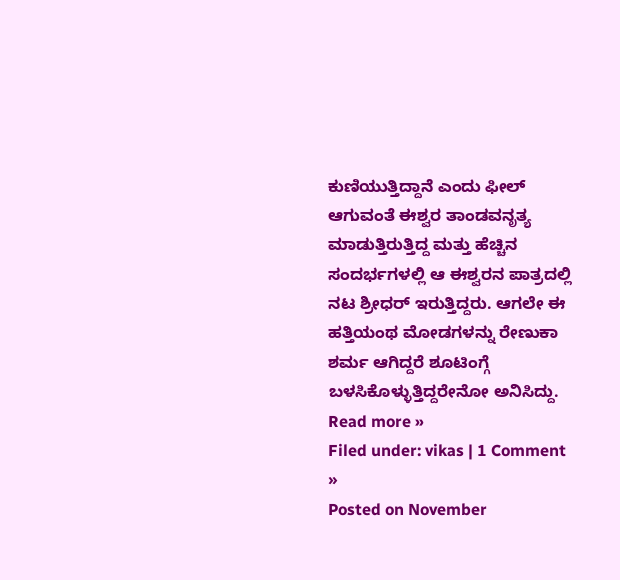ಕುಣಿಯುತ್ತಿದ್ದಾನೆ ಎಂದು ಫೀಲ್ ಆಗುವಂತೆ ಈಶ್ವರ ತಾಂಡವನೃತ್ಯ ಮಾಡುತ್ತಿರುತ್ತಿದ್ದ ಮತ್ತು ಹೆಚ್ಚಿನ ಸಂದರ್ಭಗಳಲ್ಲಿ ಆ ಈಶ್ವರನ ಪಾತ್ರದಲ್ಲಿ ನಟ ಶ್ರೀಧರ್ ಇರುತ್ತಿದ್ದರು. ಆಗಲೇ ಈ ಹತ್ತಿಯಂಥ ಮೋಡಗಳನ್ನು ರೇಣುಕಾ ಶರ್ಮ ಆಗಿದ್ದರೆ ಶೂಟಿಂಗ್ಗೆ ಬಳಸಿಕೊಳ್ಳುತ್ತಿದ್ದರೇನೋ ಅನಿಸಿದ್ದು.
Read more »
Filed under: vikas | 1 Comment »
Posted on November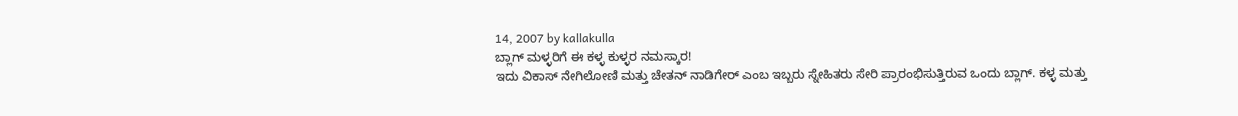14, 2007 by kallakulla
ಬ್ಲಾಗ್ ಮಳ್ಳರಿಗೆ ಈ ಕಳ್ಳ ಕುಳ್ಳರ ನಮಸ್ಕಾರ!
ಇದು ವಿಕಾಸ್ ನೇಗಿಲೋಣಿ ಮತ್ತು ಚೇತನ್ ನಾಡಿಗೇರ್ ಎಂಬ ಇಬ್ಬರು ಸ್ನೇಹಿತರು ಸೇರಿ ಪ್ರಾರಂಭಿಸುತ್ತಿರುವ ಒಂದು ಬ್ಲಾಗ್. ಕಳ್ಳ ಮತ್ತು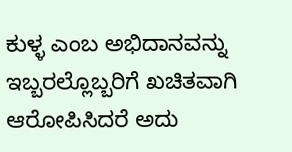ಕುಳ್ಳ ಎಂಬ ಅಭಿದಾನವನ್ನು ಇಬ್ಬರಲ್ಲೊಬ್ಬರಿಗೆ ಖಚಿತವಾಗಿ ಆರೋಪಿಸಿದರೆ ಅದು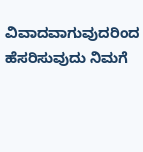ವಿವಾದವಾಗುವುದರಿಂದ ಹೆಸರಿಸುವುದು ನಿಮಗೆ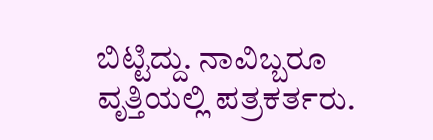ಬಿಟ್ಟಿದ್ದು. ನಾವಿಬ್ಬರೂ ವೃತ್ತಿಯಲ್ಲಿ ಪತ್ರಕರ್ತರು.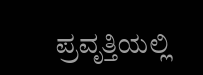ಪ್ರವೃತ್ತಿಯಲ್ಲಿ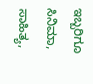ಇಬ್ಬರಿಗೂ ಸಿನಿಮಾ, ಸಾಹಿತ್ಯ,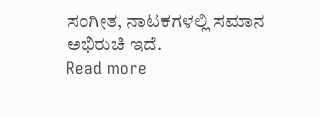ಸಂಗೀತ, ನಾಟಕಗಳಲ್ಲಿ ಸಮಾನ ಅಭಿರುಚಿ ಇದೆ.
Read more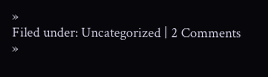»
Filed under: Uncategorized | 2 Comments »